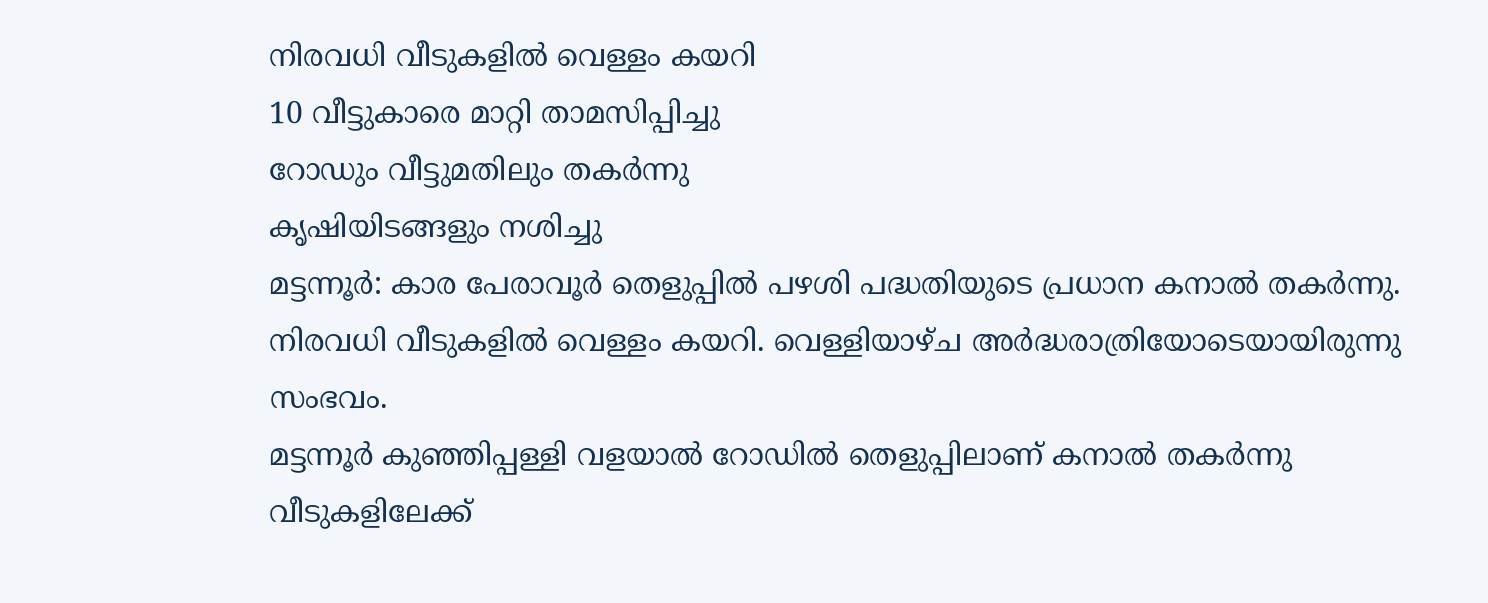നിരവധി വീടുകളിൽ വെള്ളം കയറി
10 വീട്ടുകാരെ മാറ്റി താമസിപ്പിച്ചു
റോഡും വീട്ടുമതിലും തകർന്നു
കൃഷിയിടങ്ങളും നശിച്ചു
മട്ടന്നൂർ: കാര പേരാവൂർ തെളുപ്പിൽ പഴശി പദ്ധതിയുടെ പ്രധാന കനാൽ തകർന്നു. നിരവധി വീടുകളിൽ വെള്ളം കയറി. വെള്ളിയാഴ്ച അർദ്ധരാത്രിയോടെയായിരുന്നു സംഭവം.
മട്ടന്നൂർ കുഞ്ഞിപ്പള്ളി വളയാൽ റോഡിൽ തെളുപ്പിലാണ് കനാൽ തകർന്നു വീടുകളിലേക്ക്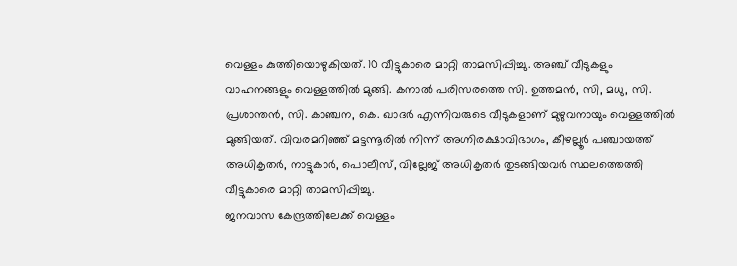വെള്ളം കുത്തിയൊഴുകിയത്. 10 വീട്ടുകാരെ മാറ്റി താമസിപ്പിച്ചു. അഞ്ച് വീടുകളും വാഹനങ്ങളും വെള്ളത്തിൽ മുങ്ങി. കനാൽ പരിസരത്തെ സി. ഉത്തമൻ, സി, മധു, സി. പ്രശാന്തൻ, സി. കാഞ്ചന, കെ. ഖാദർ എന്നിവരുടെ വീടുകളാണ് മുഴുവനായും വെള്ളത്തിൽ മുങ്ങിയത്. വിവരമറിഞ്ഞ് മട്ടന്നൂരിൽ നിന്ന് അഗ്നിരക്ഷാവിഭാഗം, കീഴല്ലൂർ പഞ്ചായത്ത് അധികൃതർ, നാട്ടുകാർ, പൊലീസ്, വില്ലേജ് അധികൃതർ തുടങ്ങിയവർ സ്ഥലത്തെത്തി വീട്ടുകാരെ മാറ്റി താമസിപ്പിച്ചു.
ജനവാസ കേന്ദ്രത്തിലേക്ക് വെള്ളം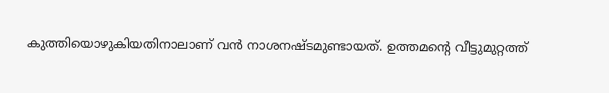കുത്തിയൊഴുകിയതിനാലാണ് വൻ നാശനഷ്ടമുണ്ടായത്. ഉത്തമന്റെ വീട്ടുമുറ്റത്ത്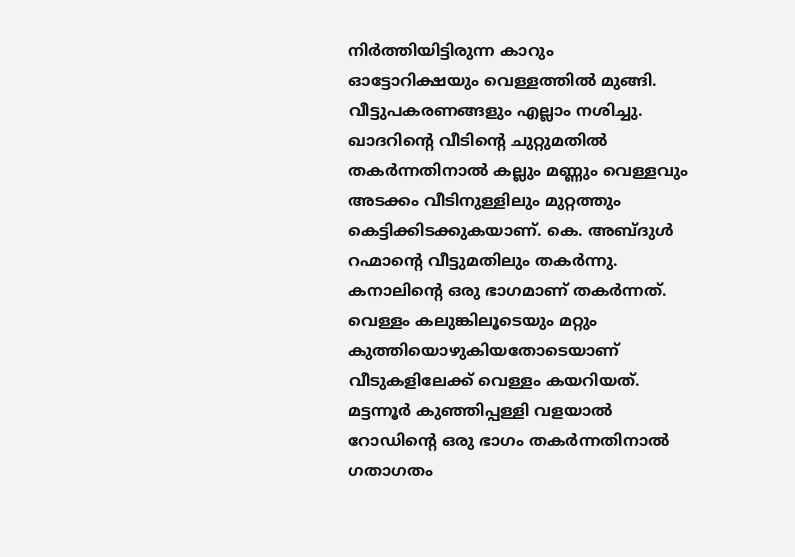നിർത്തിയിട്ടിരുന്ന കാറും ഓട്ടോറിക്ഷയും വെള്ളത്തിൽ മുങ്ങി. വീട്ടുപകരണങ്ങളും എല്ലാം നശിച്ചു. ഖാദറിന്റെ വീടിന്റെ ചുറ്റുമതിൽ തകർന്നതിനാൽ കല്ലും മണ്ണും വെള്ളവും അടക്കം വീടിനുള്ളിലും മുറ്റത്തും കെട്ടിക്കിടക്കുകയാണ്. കെ. അബ്ദുൾ റഹ്മാന്റെ വീട്ടുമതിലും തകർന്നു.
കനാലിന്റെ ഒരു ഭാഗമാണ് തകർന്നത്. വെള്ളം കലുങ്കിലൂടെയും മറ്റും കുത്തിയൊഴുകിയതോടെയാണ് വീടുകളിലേക്ക് വെള്ളം കയറിയത്. മട്ടന്നൂർ കുഞ്ഞിപ്പള്ളി വളയാൽ റോഡിന്റെ ഒരു ഭാഗം തകർന്നതിനാൽ ഗതാഗതം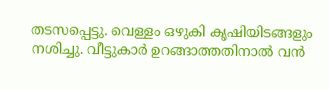തടസപ്പെട്ടു. വെള്ളം ഒഴുകി കൃഷിയിടങ്ങളും നശിച്ചു. വീട്ടുകാർ ഉറങ്ങാത്തതിനാൽ വൻ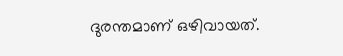ദുരന്തമാണ് ഒഴിവായത്.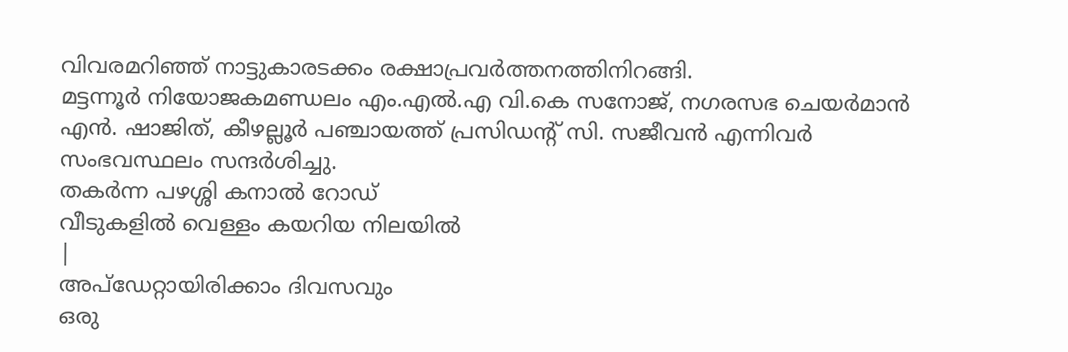വിവരമറിഞ്ഞ് നാട്ടുകാരടക്കം രക്ഷാപ്രവർത്തനത്തിനിറങ്ങി.
മട്ടന്നൂർ നിയോജകമണ്ഡലം എം.എൽ.എ വി.കെ സനോജ്, നഗരസഭ ചെയർമാൻ എൻ. ഷാജിത്, കീഴല്ലൂർ പഞ്ചായത്ത് പ്രസിഡന്റ് സി. സജീവൻ എന്നിവർ സംഭവസ്ഥലം സന്ദർശിച്ചു.
തകർന്ന പഴശ്ശി കനാൽ റോഡ്
വീടുകളിൽ വെള്ളം കയറിയ നിലയിൽ
|
അപ്ഡേറ്റായിരിക്കാം ദിവസവും
ഒരു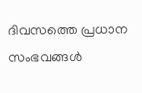ദിവസത്തെ പ്രധാന സംഭവങ്ങൾ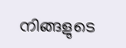നിങ്ങളുടെ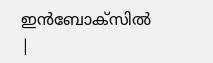ഇൻബോക്സിൽ |